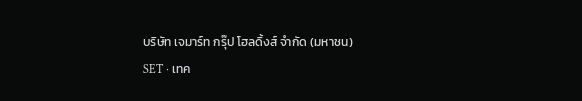บริษัท เจมาร์ท กรุ๊ป โฮลดิ้งส์ จำกัด (มหาชน)
SET · เทค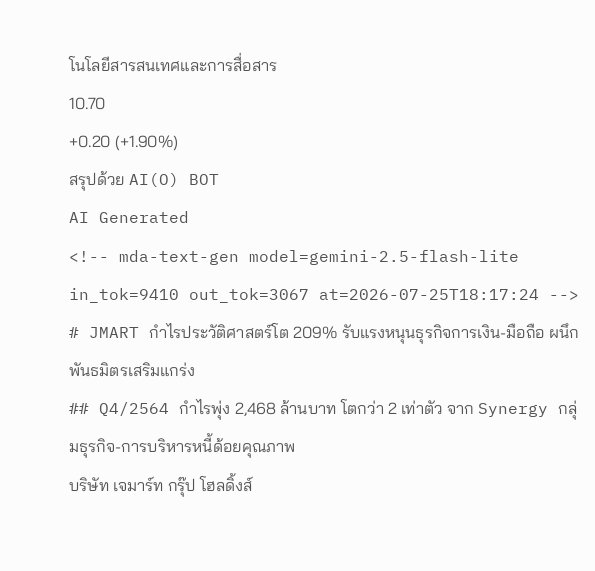โนโลยีสารสนเทศและการสื่อสาร
10.70
+0.20 (+1.90%)
สรุปด้วย AI(O) BOT
AI Generated
<!-- mda-text-gen model=gemini-2.5-flash-lite in_tok=9410 out_tok=3067 at=2026-07-25T18:17:24 -->
# JMART กำไรประวัติศาสตร์โต 209% รับแรงหนุนธุรกิจการเงิน-มือถือ ผนึกพันธมิตรเสริมแกร่ง
## Q4/2564 กำไรพุ่ง 2,468 ล้านบาท โตกว่า 2 เท่าตัว จาก Synergy กลุ่มธุรกิจ-การบริหารหนี้ด้อยคุณภาพ
บริษัท เจมาร์ท กรุ๊ป โฮลดิ้งส์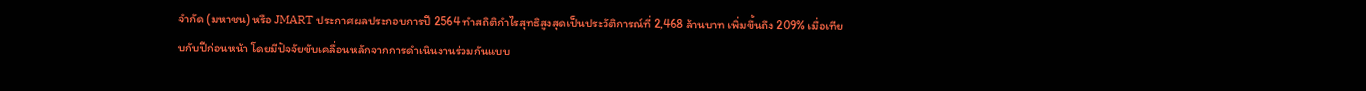จำกัด (มหาชน) หรือ JMART ประกาศผลประกอบการปี 2564 ทำสถิติกำไรสุทธิสูงสุดเป็นประวัติการณ์ที่ 2,468 ล้านบาท เพิ่มขึ้นถึง 209% เมื่อเทียบกับปีก่อนหน้า โดยมีปัจจัยขับเคลื่อนหลักจากการดำเนินงานร่วมกันแบบ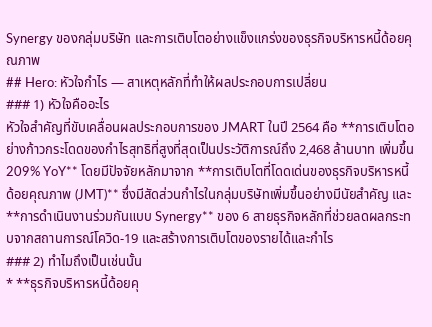Synergy ของกลุ่มบริษัท และการเติบโตอย่างแข็งแกร่งของธุรกิจบริหารหนี้ด้อยคุณภาพ
## Hero: หัวใจกำไร — สาเหตุหลักที่ทำให้ผลประกอบการเปลี่ยน
### 1) หัวใจคืออะไร
หัวใจสำคัญที่ขับเคลื่อนผลประกอบการของ JMART ในปี 2564 คือ **การเติบโตอย่างก้าวกระโดดของกำไรสุทธิที่สูงที่สุดเป็นประวัติการณ์ถึง 2,468 ล้านบาท เพิ่มขึ้น 209% YoY** โดยมีปัจจัยหลักมาจาก **การเติบโตที่โดดเด่นของธุรกิจบริหารหนี้ด้อยคุณภาพ (JMT)** ซึ่งมีสัดส่วนกำไรในกลุ่มบริษัทเพิ่มขึ้นอย่างมีนัยสำคัญ และ **การดำเนินงานร่วมกันแบบ Synergy** ของ 6 สายธุรกิจหลักที่ช่วยลดผลกระทบจากสถานการณ์โควิด-19 และสร้างการเติบโตของรายได้และกำไร
### 2) ทำไมถึงเป็นเช่นนั้น
* **ธุรกิจบริหารหนี้ด้อยคุ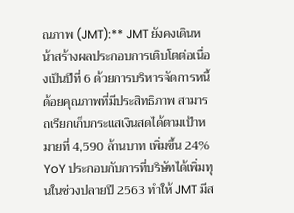ณภาพ (JMT):** JMT ยังคงเดินหน้าสร้างผลประกอบการเติบโตต่อเนื่องเป็นปีที่ 6 ด้วยการบริหารจัดการหนี้ด้อยคุณภาพที่มีประสิทธิภาพ สามารถเรียกเก็บกระแสเงินสดได้ตามเป้าหมายที่ 4,590 ล้านบาท เพิ่มขึ้น 24% YoY ประกอบกับการที่บริษัทได้เพิ่มทุนในช่วงปลายปี 2563 ทำให้ JMT มีส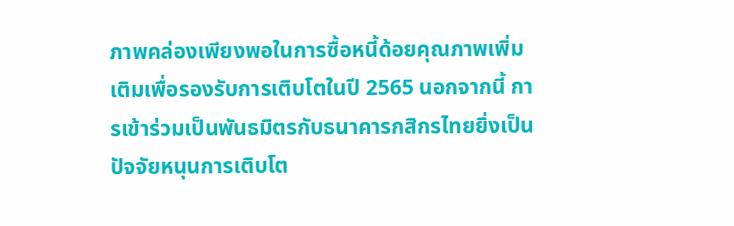ภาพคล่องเพียงพอในการซื้อหนี้ด้อยคุณภาพเพิ่มเติมเพื่อรองรับการเติบโตในปี 2565 นอกจากนี้ การเข้าร่วมเป็นพันธมิตรกับธนาคารกสิกรไทยยิ่งเป็นปัจจัยหนุนการเติบโต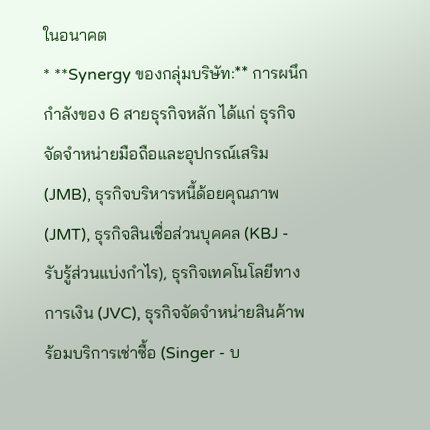ในอนาคต
* **Synergy ของกลุ่มบริษัท:** การผนึกกำลังของ 6 สายธุรกิจหลัก ได้แก่ ธุรกิจจัดจำหน่ายมือถือและอุปกรณ์เสริม (JMB), ธุรกิจบริหารหนี้ด้อยคุณภาพ (JMT), ธุรกิจสินเชื่อส่วนบุคคล (KBJ - รับรู้ส่วนแบ่งกำไร), ธุรกิจเทคโนโลยีทางการเงิน (JVC), ธุรกิจจัดจำหน่ายสินค้าพร้อมบริการเช่าซื้อ (Singer - บ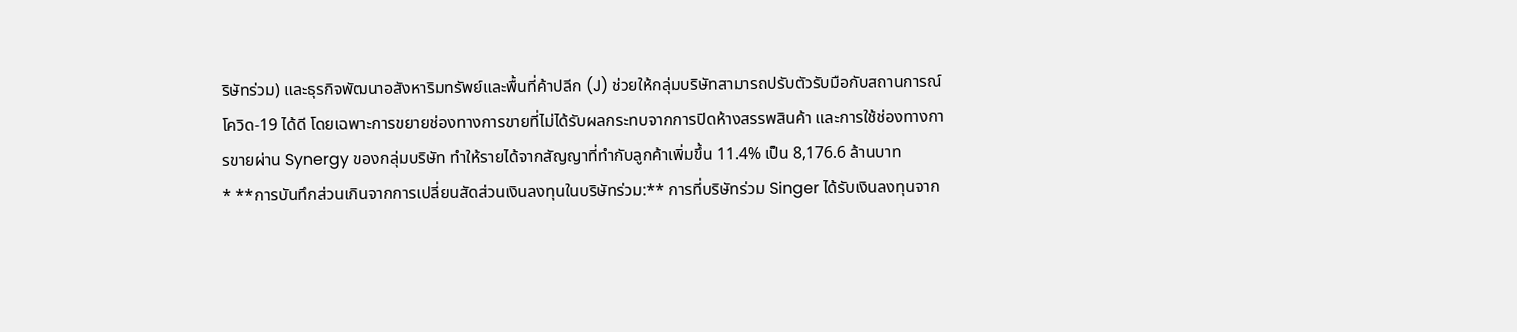ริษัทร่วม) และธุรกิจพัฒนาอสังหาริมทรัพย์และพื้นที่ค้าปลีก (J) ช่วยให้กลุ่มบริษัทสามารถปรับตัวรับมือกับสถานการณ์โควิด-19 ได้ดี โดยเฉพาะการขยายช่องทางการขายที่ไม่ได้รับผลกระทบจากการปิดห้างสรรพสินค้า และการใช้ช่องทางการขายผ่าน Synergy ของกลุ่มบริษัท ทำให้รายได้จากสัญญาที่ทำกับลูกค้าเพิ่มขึ้น 11.4% เป็น 8,176.6 ล้านบาท
* **การบันทึกส่วนเกินจากการเปลี่ยนสัดส่วนเงินลงทุนในบริษัทร่วม:** การที่บริษัทร่วม Singer ได้รับเงินลงทุนจาก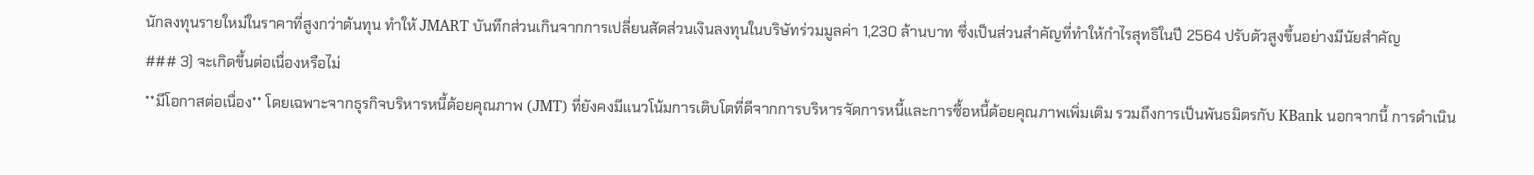นักลงทุนรายใหม่ในราคาที่สูงกว่าต้นทุน ทำให้ JMART บันทึกส่วนเกินจากการเปลี่ยนสัดส่วนเงินลงทุนในบริษัทร่วมมูลค่า 1,230 ล้านบาท ซึ่งเป็นส่วนสำคัญที่ทำให้กำไรสุทธิในปี 2564 ปรับตัวสูงขึ้นอย่างมีนัยสำคัญ
### 3) จะเกิดขึ้นต่อเนื่องหรือไม่
**มีโอกาสต่อเนื่อง** โดยเฉพาะจากธุรกิจบริหารหนี้ด้อยคุณภาพ (JMT) ที่ยังคงมีแนวโน้มการเติบโตที่ดีจากการบริหารจัดการหนี้และการซื้อหนี้ด้อยคุณภาพเพิ่มเติม รวมถึงการเป็นพันธมิตรกับ KBank นอกจากนี้ การดำเนิน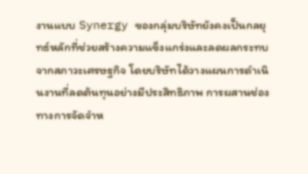งานแบบ Synergy ของกลุ่มบริษัทยังคงเป็นกลยุทธ์หลักที่ช่วยสร้างความแข็งแกร่งและลดผลกระทบจากสภาวะเศรษฐกิจ โดยบริษัทได้วางแผนการดำเนินงานที่ลดต้นทุนอย่างมีประสิทธิภาพ การผสานช่องทางการจัดจำห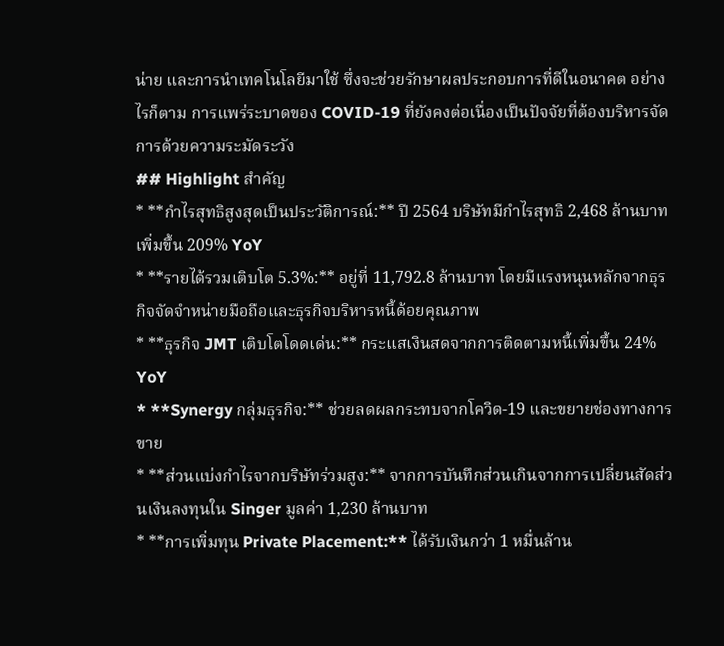น่าย และการนำเทคโนโลยีมาใช้ ซึ่งจะช่วยรักษาผลประกอบการที่ดีในอนาคต อย่างไรก็ตาม การแพร่ระบาดของ COVID-19 ที่ยังคงต่อเนื่องเป็นปัจจัยที่ต้องบริหารจัดการด้วยความระมัดระวัง
## Highlight สำคัญ
* **กำไรสุทธิสูงสุดเป็นประวัติการณ์:** ปี 2564 บริษัทมีกำไรสุทธิ 2,468 ล้านบาท เพิ่มขึ้น 209% YoY
* **รายได้รวมเติบโต 5.3%:** อยู่ที่ 11,792.8 ล้านบาท โดยมีแรงหนุนหลักจากธุรกิจจัดจำหน่ายมือถือและธุรกิจบริหารหนี้ด้อยคุณภาพ
* **ธุรกิจ JMT เติบโตโดดเด่น:** กระแสเงินสดจากการติดตามหนี้เพิ่มขึ้น 24% YoY
* **Synergy กลุ่มธุรกิจ:** ช่วยลดผลกระทบจากโควิด-19 และขยายช่องทางการขาย
* **ส่วนแบ่งกำไรจากบริษัทร่วมสูง:** จากการบันทึกส่วนเกินจากการเปลี่ยนสัดส่วนเงินลงทุนใน Singer มูลค่า 1,230 ล้านบาท
* **การเพิ่มทุน Private Placement:** ได้รับเงินกว่า 1 หมื่นล้าน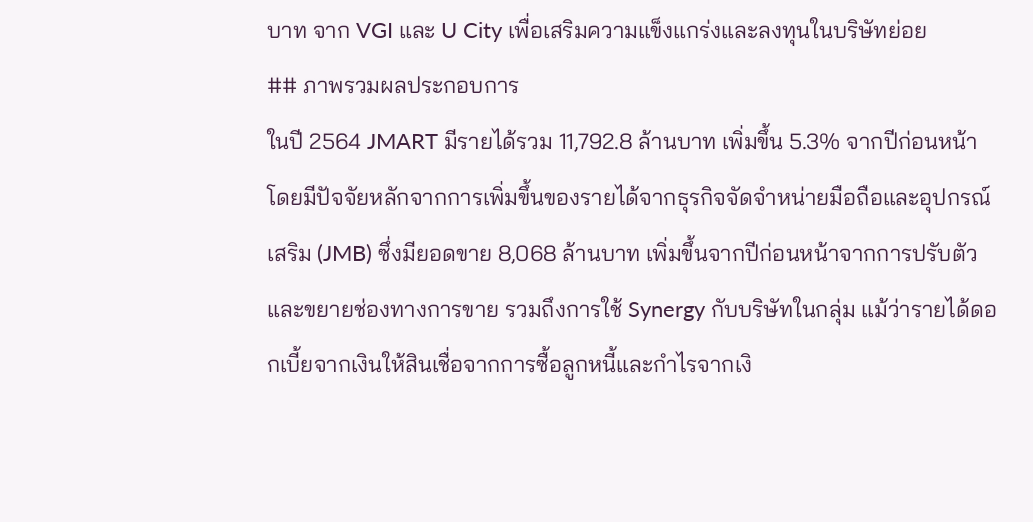บาท จาก VGI และ U City เพื่อเสริมความแข็งแกร่งและลงทุนในบริษัทย่อย
## ภาพรวมผลประกอบการ
ในปี 2564 JMART มีรายได้รวม 11,792.8 ล้านบาท เพิ่มขึ้น 5.3% จากปีก่อนหน้า โดยมีปัจจัยหลักจากการเพิ่มขึ้นของรายได้จากธุรกิจจัดจำหน่ายมือถือและอุปกรณ์เสริม (JMB) ซึ่งมียอดขาย 8,068 ล้านบาท เพิ่มขึ้นจากปีก่อนหน้าจากการปรับตัวและขยายช่องทางการขาย รวมถึงการใช้ Synergy กับบริษัทในกลุ่ม แม้ว่ารายได้ดอกเบี้ยจากเงินให้สินเชื่อจากการซื้อลูกหนี้และกำไรจากเงิ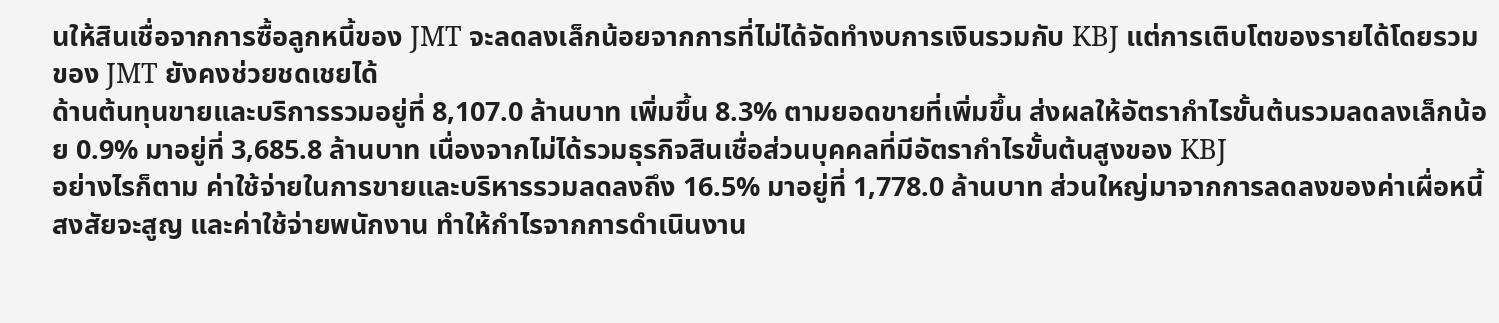นให้สินเชื่อจากการซื้อลูกหนี้ของ JMT จะลดลงเล็กน้อยจากการที่ไม่ได้จัดทำงบการเงินรวมกับ KBJ แต่การเติบโตของรายได้โดยรวมของ JMT ยังคงช่วยชดเชยได้
ด้านต้นทุนขายและบริการรวมอยู่ที่ 8,107.0 ล้านบาท เพิ่มขึ้น 8.3% ตามยอดขายที่เพิ่มขึ้น ส่งผลให้อัตรากำไรขั้นต้นรวมลดลงเล็กน้อย 0.9% มาอยู่ที่ 3,685.8 ล้านบาท เนื่องจากไม่ได้รวมธุรกิจสินเชื่อส่วนบุคคลที่มีอัตรากำไรขั้นต้นสูงของ KBJ
อย่างไรก็ตาม ค่าใช้จ่ายในการขายและบริหารรวมลดลงถึง 16.5% มาอยู่ที่ 1,778.0 ล้านบาท ส่วนใหญ่มาจากการลดลงของค่าเผื่อหนี้สงสัยจะสูญ และค่าใช้จ่ายพนักงาน ทำให้กำไรจากการดำเนินงาน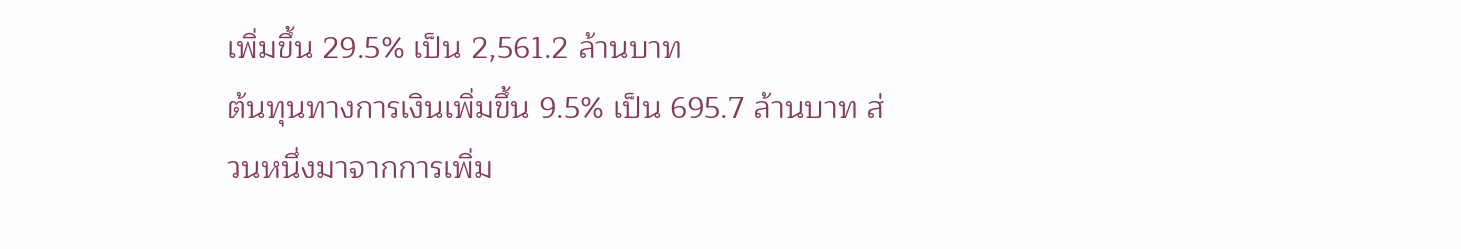เพิ่มขึ้น 29.5% เป็น 2,561.2 ล้านบาท
ต้นทุนทางการเงินเพิ่มขึ้น 9.5% เป็น 695.7 ล้านบาท ส่วนหนึ่งมาจากการเพิ่ม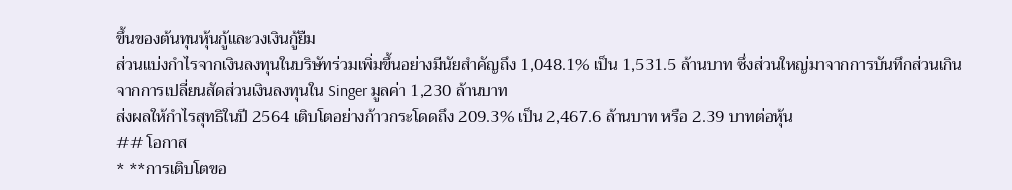ขึ้นของต้นทุนหุ้นกู้และวงเงินกู้ยืม
ส่วนแบ่งกำไรจากเงินลงทุนในบริษัทร่วมเพิ่มขึ้นอย่างมีนัยสำคัญถึง 1,048.1% เป็น 1,531.5 ล้านบาท ซึ่งส่วนใหญ่มาจากการบันทึกส่วนเกินจากการเปลี่ยนสัดส่วนเงินลงทุนใน Singer มูลค่า 1,230 ล้านบาท
ส่งผลให้กำไรสุทธิในปี 2564 เติบโตอย่างก้าวกระโดดถึง 209.3% เป็น 2,467.6 ล้านบาท หรือ 2.39 บาทต่อหุ้น
## โอกาส
* **การเติบโตขอ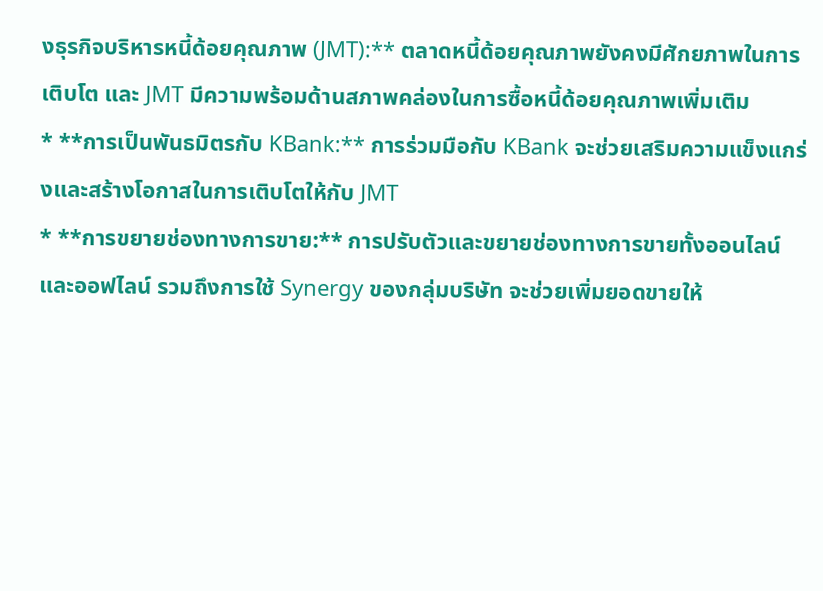งธุรกิจบริหารหนี้ด้อยคุณภาพ (JMT):** ตลาดหนี้ด้อยคุณภาพยังคงมีศักยภาพในการเติบโต และ JMT มีความพร้อมด้านสภาพคล่องในการซื้อหนี้ด้อยคุณภาพเพิ่มเติม
* **การเป็นพันธมิตรกับ KBank:** การร่วมมือกับ KBank จะช่วยเสริมความแข็งแกร่งและสร้างโอกาสในการเติบโตให้กับ JMT
* **การขยายช่องทางการขาย:** การปรับตัวและขยายช่องทางการขายทั้งออนไลน์และออฟไลน์ รวมถึงการใช้ Synergy ของกลุ่มบริษัท จะช่วยเพิ่มยอดขายให้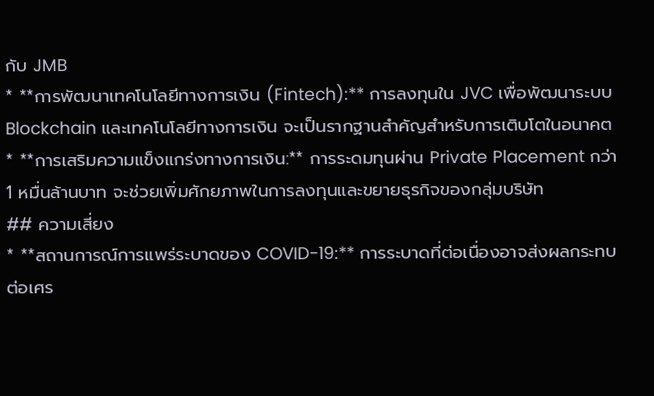กับ JMB
* **การพัฒนาเทคโนโลยีทางการเงิน (Fintech):** การลงทุนใน JVC เพื่อพัฒนาระบบ Blockchain และเทคโนโลยีทางการเงิน จะเป็นรากฐานสำคัญสำหรับการเติบโตในอนาคต
* **การเสริมความแข็งแกร่งทางการเงิน:** การระดมทุนผ่าน Private Placement กว่า 1 หมื่นล้านบาท จะช่วยเพิ่มศักยภาพในการลงทุนและขยายธุรกิจของกลุ่มบริษัท
## ความเสี่ยง
* **สถานการณ์การแพร่ระบาดของ COVID-19:** การระบาดที่ต่อเนื่องอาจส่งผลกระทบต่อเศร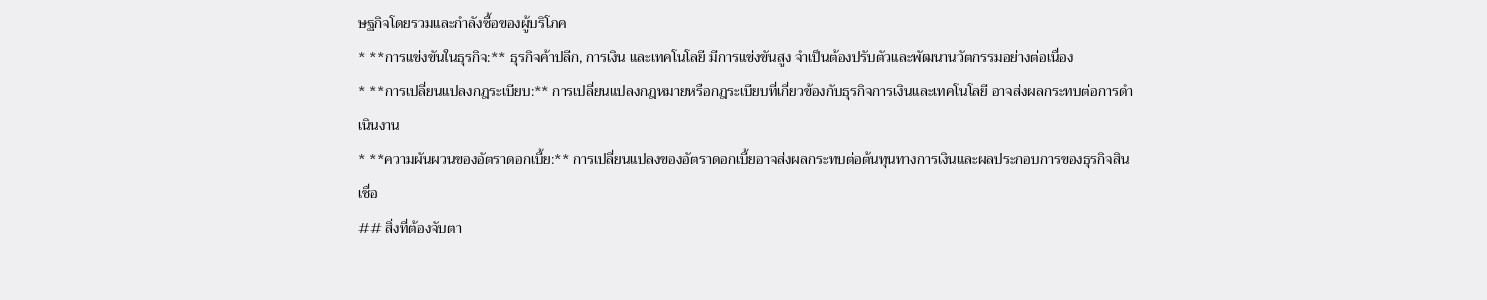ษฐกิจโดยรวมและกำลังซื้อของผู้บริโภค
* **การแข่งขันในธุรกิจ:** ธุรกิจค้าปลีก, การเงิน และเทคโนโลยี มีการแข่งขันสูง จำเป็นต้องปรับตัวและพัฒนานวัตกรรมอย่างต่อเนื่อง
* **การเปลี่ยนแปลงกฎระเบียบ:** การเปลี่ยนแปลงกฎหมายหรือกฎระเบียบที่เกี่ยวข้องกับธุรกิจการเงินและเทคโนโลยี อาจส่งผลกระทบต่อการดำเนินงาน
* **ความผันผวนของอัตราดอกเบี้ย:** การเปลี่ยนแปลงของอัตราดอกเบี้ยอาจส่งผลกระทบต่อต้นทุนทางการเงินและผลประกอบการของธุรกิจสินเชื่อ
## สิ่งที่ต้องจับตา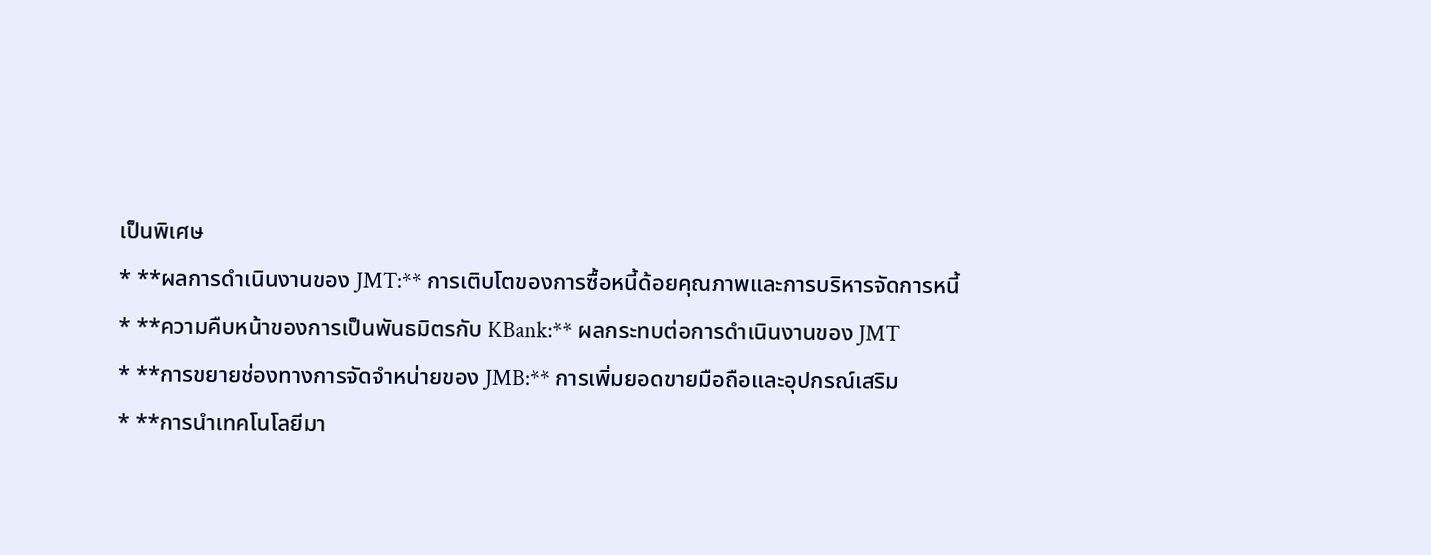เป็นพิเศษ
* **ผลการดำเนินงานของ JMT:** การเติบโตของการซื้อหนี้ด้อยคุณภาพและการบริหารจัดการหนี้
* **ความคืบหน้าของการเป็นพันธมิตรกับ KBank:** ผลกระทบต่อการดำเนินงานของ JMT
* **การขยายช่องทางการจัดจำหน่ายของ JMB:** การเพิ่มยอดขายมือถือและอุปกรณ์เสริม
* **การนำเทคโนโลยีมา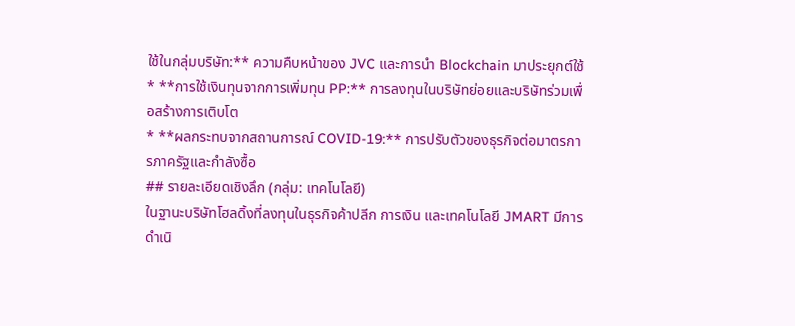ใช้ในกลุ่มบริษัท:** ความคืบหน้าของ JVC และการนำ Blockchain มาประยุกต์ใช้
* **การใช้เงินทุนจากการเพิ่มทุน PP:** การลงทุนในบริษัทย่อยและบริษัทร่วมเพื่อสร้างการเติบโต
* **ผลกระทบจากสถานการณ์ COVID-19:** การปรับตัวของธุรกิจต่อมาตรการภาครัฐและกำลังซื้อ
## รายละเอียดเชิงลึก (กลุ่ม: เทคโนโลยี)
ในฐานะบริษัทโฮลดิ้งที่ลงทุนในธุรกิจค้าปลีก การเงิน และเทคโนโลยี JMART มีการดำเนิ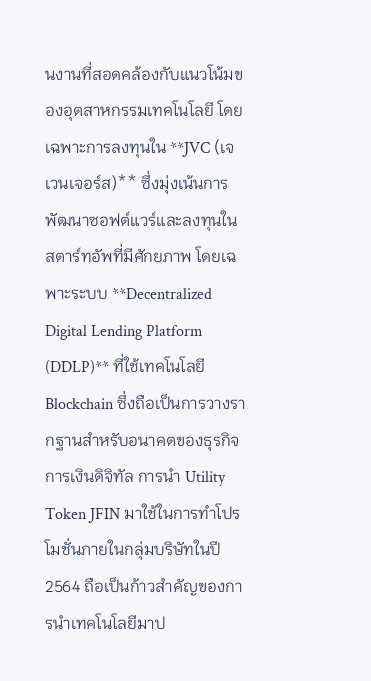นงานที่สอดคล้องกับแนวโน้มของอุตสาหกรรมเทคโนโลยี โดยเฉพาะการลงทุนใน **JVC (เจ เวนเจอร์ส)** ซึ่งมุ่งเน้นการพัฒนาซอฟต์แวร์และลงทุนในสตาร์ทอัพที่มีศักยภาพ โดยเฉพาะระบบ **Decentralized Digital Lending Platform (DDLP)** ที่ใช้เทคโนโลยี Blockchain ซึ่งถือเป็นการวางรากฐานสำหรับอนาคตของธุรกิจการเงินดิจิทัล การนำ Utility Token JFIN มาใช้ในการทำโปรโมชั่นภายในกลุ่มบริษัทในปี 2564 ถือเป็นก้าวสำคัญของการนำเทคโนโลยีมาป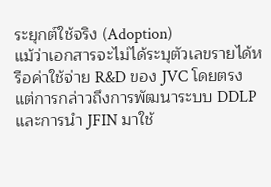ระยุกต์ใช้จริง (Adoption)
แม้ว่าเอกสารจะไม่ได้ระบุตัวเลขรายได้หรือค่าใช้จ่าย R&D ของ JVC โดยตรง แต่การกล่าวถึงการพัฒนาระบบ DDLP และการนำ JFIN มาใช้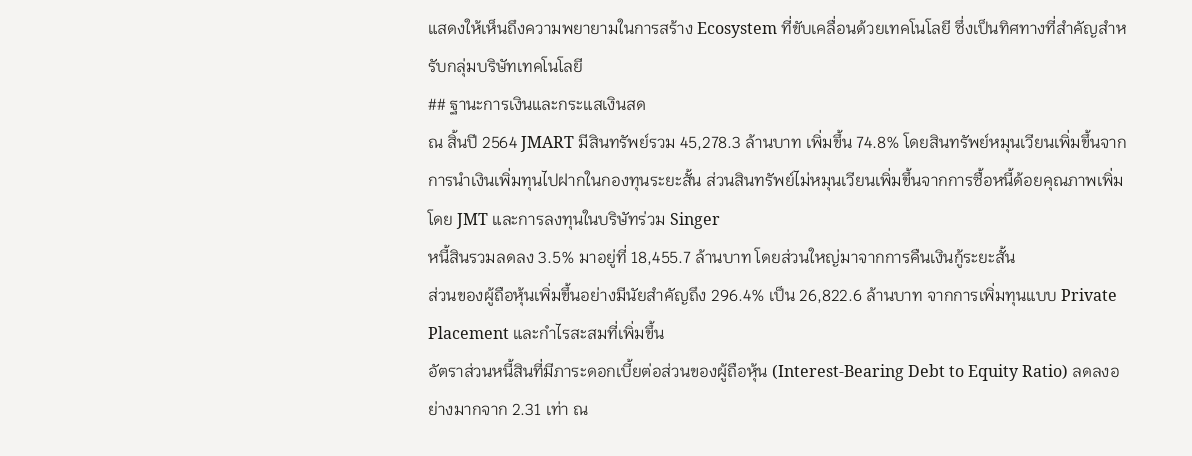แสดงให้เห็นถึงความพยายามในการสร้าง Ecosystem ที่ขับเคลื่อนด้วยเทคโนโลยี ซึ่งเป็นทิศทางที่สำคัญสำหรับกลุ่มบริษัทเทคโนโลยี
## ฐานะการเงินและกระแสเงินสด
ณ สิ้นปี 2564 JMART มีสินทรัพย์รวม 45,278.3 ล้านบาท เพิ่มขึ้น 74.8% โดยสินทรัพย์หมุนเวียนเพิ่มขึ้นจากการนำเงินเพิ่มทุนไปฝากในกองทุนระยะสั้น ส่วนสินทรัพย์ไม่หมุนเวียนเพิ่มขึ้นจากการซื้อหนี้ด้อยคุณภาพเพิ่มโดย JMT และการลงทุนในบริษัทร่วม Singer
หนี้สินรวมลดลง 3.5% มาอยู่ที่ 18,455.7 ล้านบาท โดยส่วนใหญ่มาจากการคืนเงินกู้ระยะสั้น
ส่วนของผู้ถือหุ้นเพิ่มขึ้นอย่างมีนัยสำคัญถึง 296.4% เป็น 26,822.6 ล้านบาท จากการเพิ่มทุนแบบ Private Placement และกำไรสะสมที่เพิ่มขึ้น
อัตราส่วนหนี้สินที่มีภาระดอกเบี้ยต่อส่วนของผู้ถือหุ้น (Interest-Bearing Debt to Equity Ratio) ลดลงอย่างมากจาก 2.31 เท่า ณ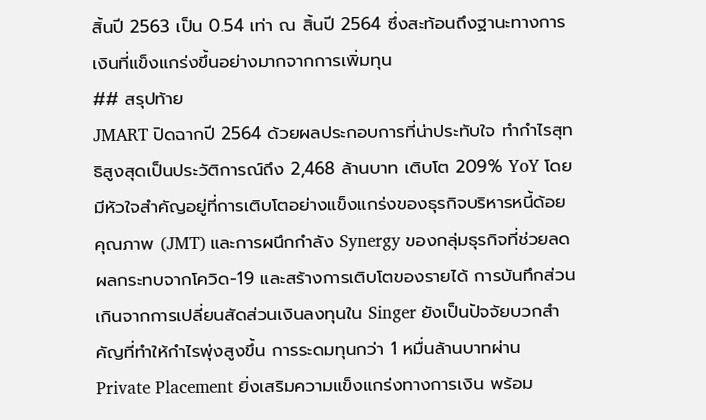สิ้นปี 2563 เป็น 0.54 เท่า ณ สิ้นปี 2564 ซึ่งสะท้อนถึงฐานะทางการเงินที่แข็งแกร่งขึ้นอย่างมากจากการเพิ่มทุน
## สรุปท้าย
JMART ปิดฉากปี 2564 ด้วยผลประกอบการที่น่าประทับใจ ทำกำไรสุทธิสูงสุดเป็นประวัติการณ์ถึง 2,468 ล้านบาท เติบโต 209% YoY โดยมีหัวใจสำคัญอยู่ที่การเติบโตอย่างแข็งแกร่งของธุรกิจบริหารหนี้ด้อยคุณภาพ (JMT) และการผนึกกำลัง Synergy ของกลุ่มธุรกิจที่ช่วยลดผลกระทบจากโควิด-19 และสร้างการเติบโตของรายได้ การบันทึกส่วนเกินจากการเปลี่ยนสัดส่วนเงินลงทุนใน Singer ยังเป็นปัจจัยบวกสำคัญที่ทำให้กำไรพุ่งสูงขึ้น การระดมทุนกว่า 1 หมื่นล้านบาทผ่าน Private Placement ยิ่งเสริมความแข็งแกร่งทางการเงิน พร้อม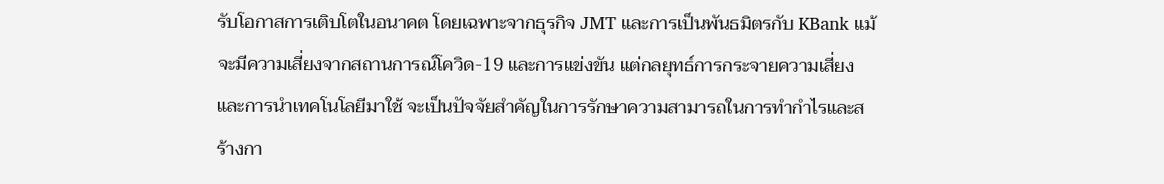รับโอกาสการเติบโตในอนาคต โดยเฉพาะจากธุรกิจ JMT และการเป็นพันธมิตรกับ KBank แม้จะมีความเสี่ยงจากสถานการณ์โควิด-19 และการแข่งขัน แต่กลยุทธ์การกระจายความเสี่ยงและการนำเทคโนโลยีมาใช้ จะเป็นปัจจัยสำคัญในการรักษาความสามารถในการทำกำไรและสร้างกา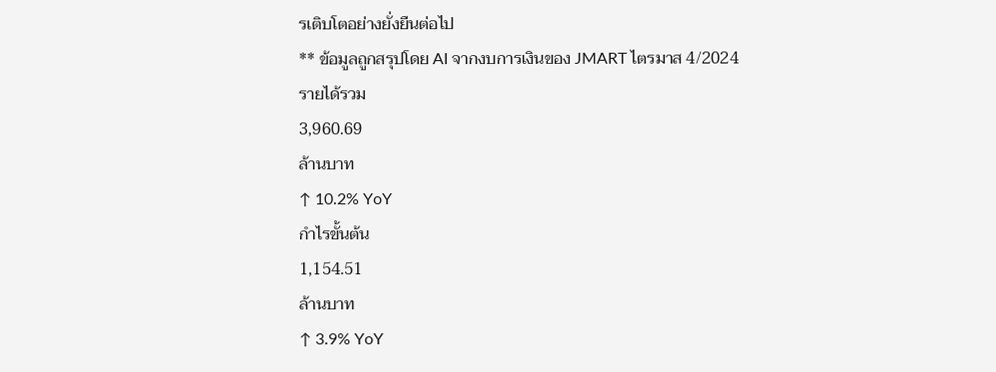รเติบโตอย่างยั่งยืนต่อไป
** ข้อมูลถูกสรุปโดย AI จากงบการเงินของ JMART ไตรมาส 4/2024
รายได้รวม
3,960.69
ล้านบาท
↑ 10.2% YoY
กำไรขั้นต้น
1,154.51
ล้านบาท
↑ 3.9% YoY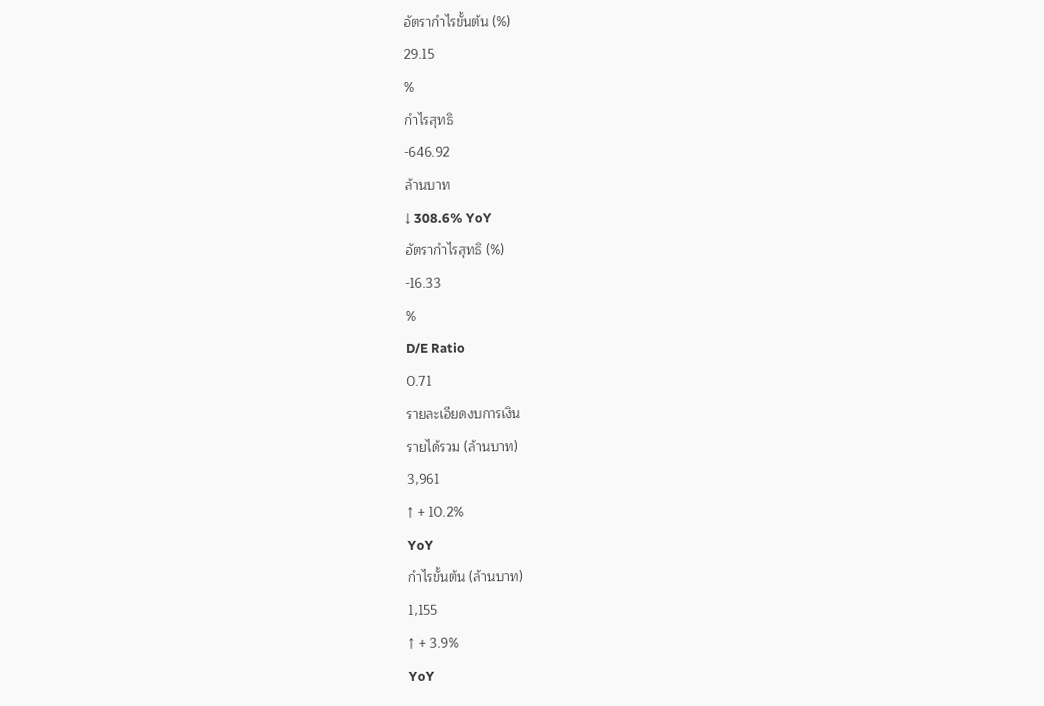อัตรากำไรขั้นต้น (%)
29.15
%
กำไรสุทธิ
-646.92
ล้านบาท
↓ 308.6% YoY
อัตรากำไรสุทธิ (%)
-16.33
%
D/E Ratio
0.71
รายละเอียดงบการเงิน
รายได้รวม (ล้านบาท)
3,961
↑ + 10.2%
YoY
กำไรขั้นต้น (ล้านบาท)
1,155
↑ + 3.9%
YoY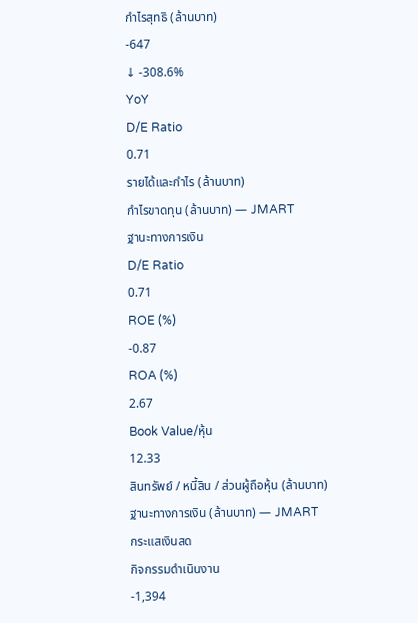กำไรสุทธิ (ล้านบาท)
-647
↓ -308.6%
YoY
D/E Ratio
0.71
รายได้และกำไร (ล้านบาท)
กำไรขาดทุน (ล้านบาท) — JMART
ฐานะทางการเงิน
D/E Ratio
0.71
ROE (%)
-0.87
ROA (%)
2.67
Book Value/หุ้น
12.33
สินทรัพย์ / หนี้สิน / ส่วนผู้ถือหุ้น (ล้านบาท)
ฐานะทางการเงิน (ล้านบาท) — JMART
กระแสเงินสด
กิจกรรมดำเนินงาน
-1,394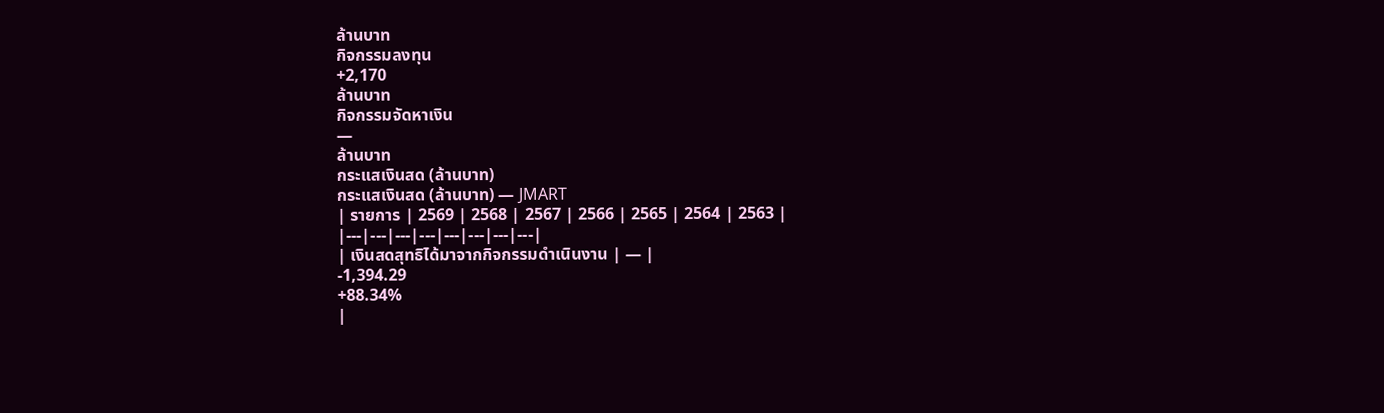ล้านบาท
กิจกรรมลงทุน
+2,170
ล้านบาท
กิจกรรมจัดหาเงิน
—
ล้านบาท
กระแสเงินสด (ล้านบาท)
กระแสเงินสด (ล้านบาท) — JMART
| รายการ | 2569 | 2568 | 2567 | 2566 | 2565 | 2564 | 2563 |
|---|---|---|---|---|---|---|---|
| เงินสดสุทธิได้มาจากกิจกรรมดำเนินงาน | — |
-1,394.29
+88.34%
|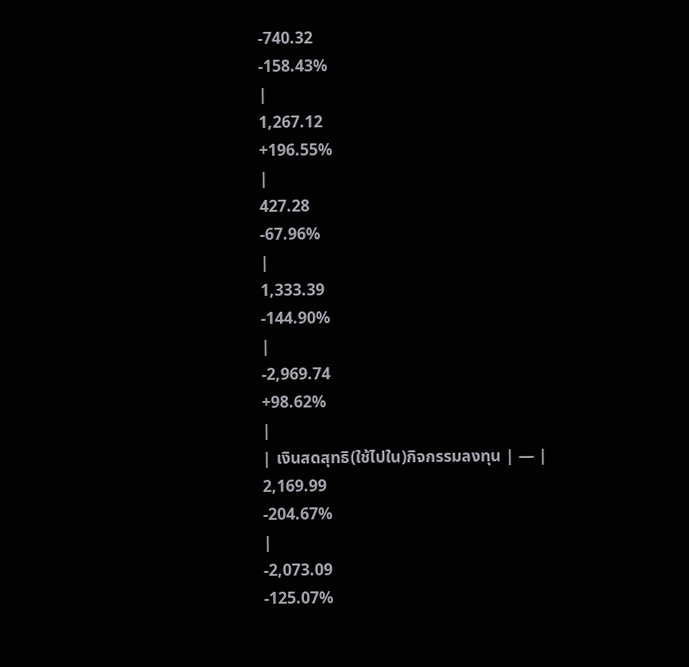-740.32
-158.43%
|
1,267.12
+196.55%
|
427.28
-67.96%
|
1,333.39
-144.90%
|
-2,969.74
+98.62%
|
| เงินสดสุทธิ(ใช้ไปใน)กิจกรรมลงทุน | — |
2,169.99
-204.67%
|
-2,073.09
-125.07%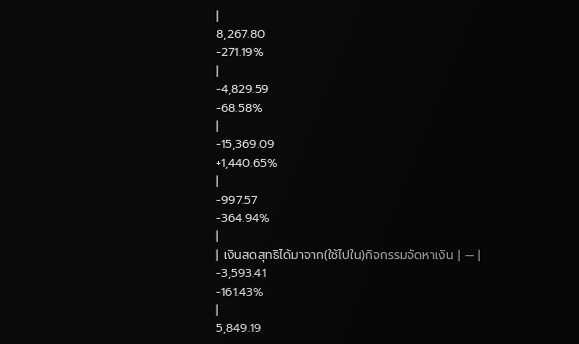|
8,267.80
-271.19%
|
-4,829.59
-68.58%
|
-15,369.09
+1,440.65%
|
-997.57
-364.94%
|
| เงินสดสุทธิได้มาจาก(ใช้ไปใน)กิจกรรมจัดหาเงิน | — |
-3,593.41
-161.43%
|
5,849.19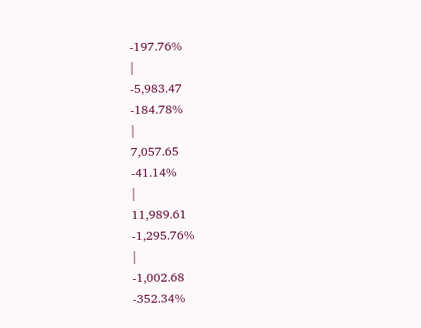-197.76%
|
-5,983.47
-184.78%
|
7,057.65
-41.14%
|
11,989.61
-1,295.76%
|
-1,002.68
-352.34%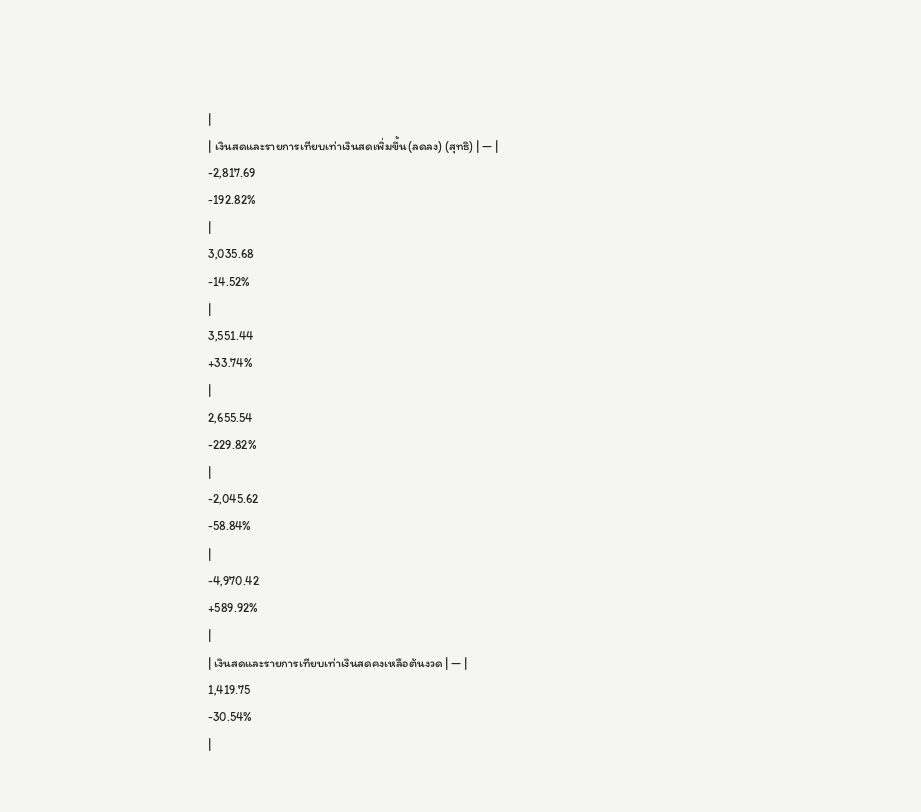|
| เงินสดและรายการเทียบเท่าเงินสดเพิ่มขึ้น(ลดลง) (สุทธิ) | — |
-2,817.69
-192.82%
|
3,035.68
-14.52%
|
3,551.44
+33.74%
|
2,655.54
-229.82%
|
-2,045.62
-58.84%
|
-4,970.42
+589.92%
|
| เงินสดและรายการเทียบเท่าเงินสดคงเหลือต้นงวด | — |
1,419.75
-30.54%
|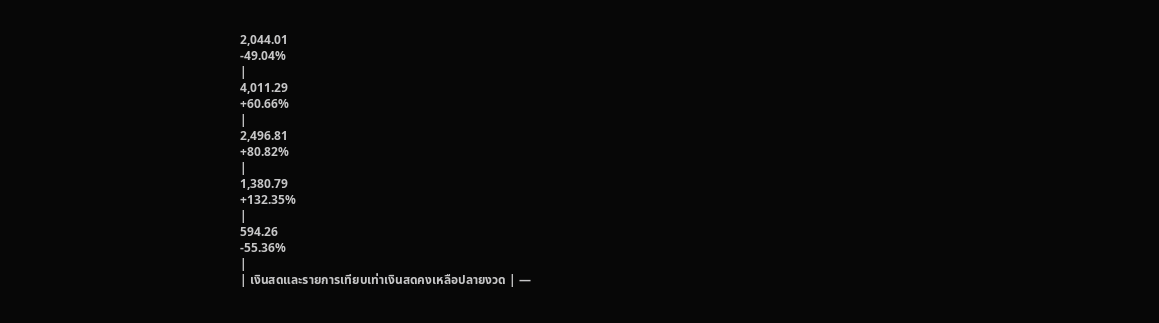2,044.01
-49.04%
|
4,011.29
+60.66%
|
2,496.81
+80.82%
|
1,380.79
+132.35%
|
594.26
-55.36%
|
| เงินสดและรายการเทียบเท่าเงินสดคงเหลือปลายงวด | —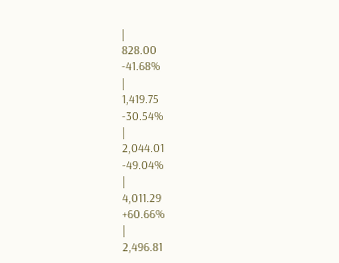|
828.00
-41.68%
|
1,419.75
-30.54%
|
2,044.01
-49.04%
|
4,011.29
+60.66%
|
2,496.81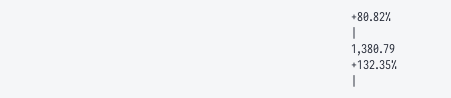+80.82%
|
1,380.79
+132.35%
|